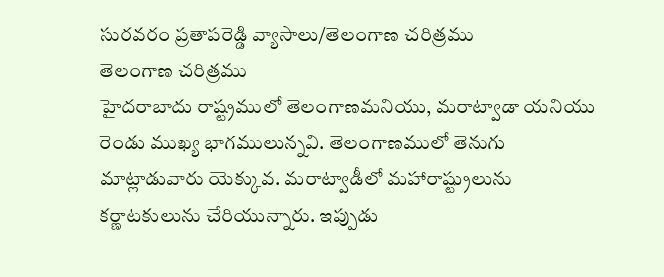సురవరం ప్రతాపరెడ్డి వ్యాసాలు/తెలంగాణ చరిత్రము
తెలంగాణ చరిత్రము
హైదరాబాదు రాష్ట్రములో తెలంగాణమనియు, మరాట్వాడా యనియు రెండు ముఖ్య భాగములున్నవి. తెలంగాణములో తెనుగు మాట్లాడువారు యెక్కువ. మరాట్వాడీలో మహారాష్ట్రులును కర్ణాటకులును చేరియున్నారు. ఇప్పుడు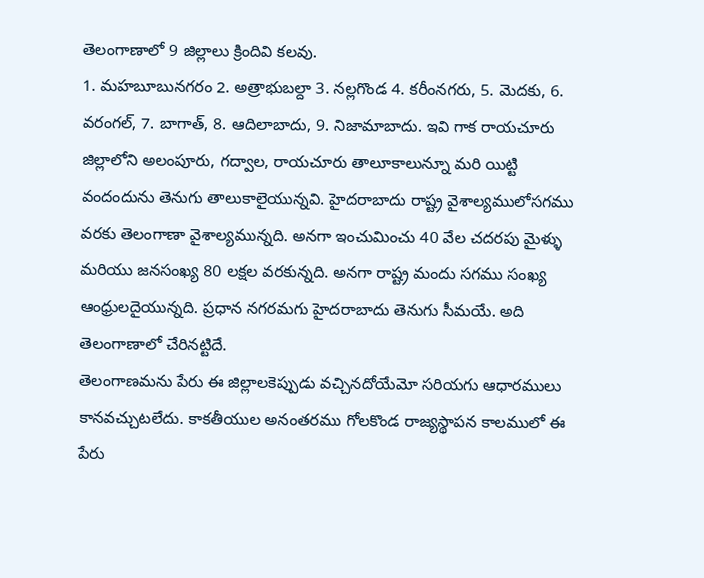తెలంగాణాలో 9 జిల్లాలు క్రిందివి కలవు.
1. మహబూబునగరం 2. అత్రాభుబల్దా 3. నల్లగొండ 4. కరీంనగరు, 5. మెదకు, 6. వరంగల్, 7. బాగాత్, 8. ఆదిలాబాదు, 9. నిజామాబాదు. ఇవి గాక రాయచూరు జిల్లాలోని అలంపూరు, గద్వాల, రాయచూరు తాలూకాలున్నూ మరి యిట్టి వందందును తెనుగు తాలుకాలైయున్నవి. హైదరాబాదు రాష్ట్ర వైశాల్యములోసగము వరకు తెలంగాణా వైశాల్యమున్నది. అనగా ఇంచుమించు 40 వేల చదరపు మైళ్ళు మరియు జనసంఖ్య 80 లక్షల వరకున్నది. అనగా రాష్ట్ర మందు సగము సంఖ్య ఆంధ్రులదైయున్నది. ప్రధాన నగరమగు హైదరాబాదు తెనుగు సీమయే. అది తెలంగాణాలో చేరినట్టిదే.
తెలంగాణమను పేరు ఈ జిల్లాలకెప్పుడు వచ్చినదోయేమో సరియగు ఆధారములు కానవచ్చుటలేదు. కాకతీయుల అనంతరము గోలకొండ రాజ్యస్థాపన కాలములో ఈ పేరు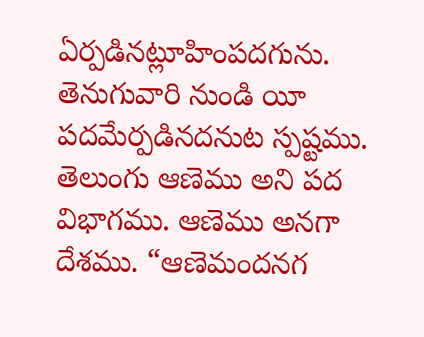ఏర్పడినట్లూహింపదగును. తెనుగువారి నుండి యీ పదమేర్పడినదనుట స్పష్టము. తెలుంగు ఆణెము అని పద విభాగము. ఆణెము అనగా దేశము. “ఆణెమందనగ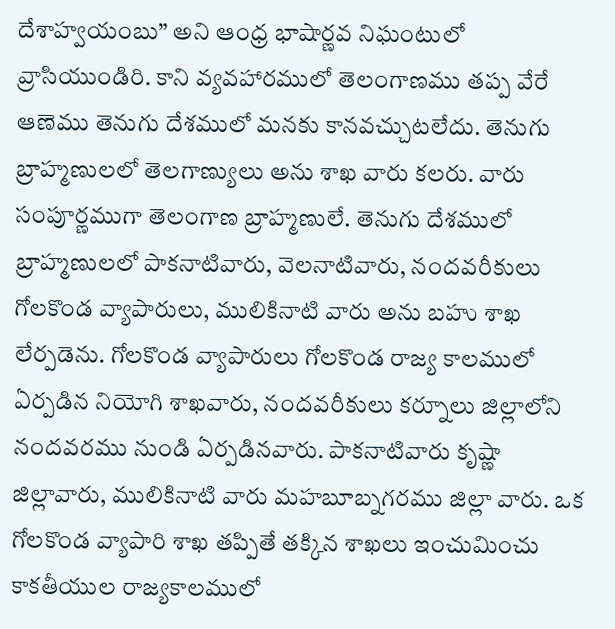దేశాహ్వయంబు” అని ఆంధ్ర భాషార్ణవ నిఘంటులో వ్రాసియుండిరి. కాని వ్యవహారములో తెలంగాణము తప్ప వేరే ఆణెము తెనుగు దేశములో మనకు కానవచ్చుటలేదు. తెనుగు బ్రాహ్మణులలో తెలగాణ్యులు అను శాఖ వారు కలరు. వారు సంపూర్ణముగా తెలంగాణ బ్రాహ్మణులే. తెనుగు దేశములో బ్రాహ్మణులలో పాకనాటివారు, వెలనాటివారు, నందవరీకులు గోలకొండ వ్యాపారులు, ములికినాటి వారు అను బహు శాఖ లేర్పడెను. గోలకొండ వ్యాపారులు గోలకొండ రాజ్య కాలములో ఏర్పడిన నియోగి శాఖవారు, నందవరీకులు కర్నూలు జిల్లాలోని నందవరము నుండి ఏర్పడినవారు. పాకనాటివారు కృష్ణా జిల్లావారు, ములికినాటి వారు మహబూబ్నగరము జిల్లా వారు. ఒక గోలకొండ వ్యాపారి శాఖ తప్పితే తక్కిన శాఖలు ఇంచుమించు కాకతీయుల రాజ్యకాలములో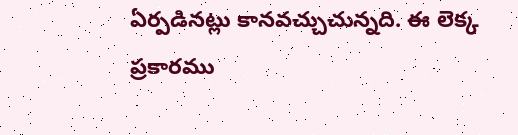ఏర్పడినట్లు కానవచ్చుచున్నది. ఈ లెక్క ప్రకారము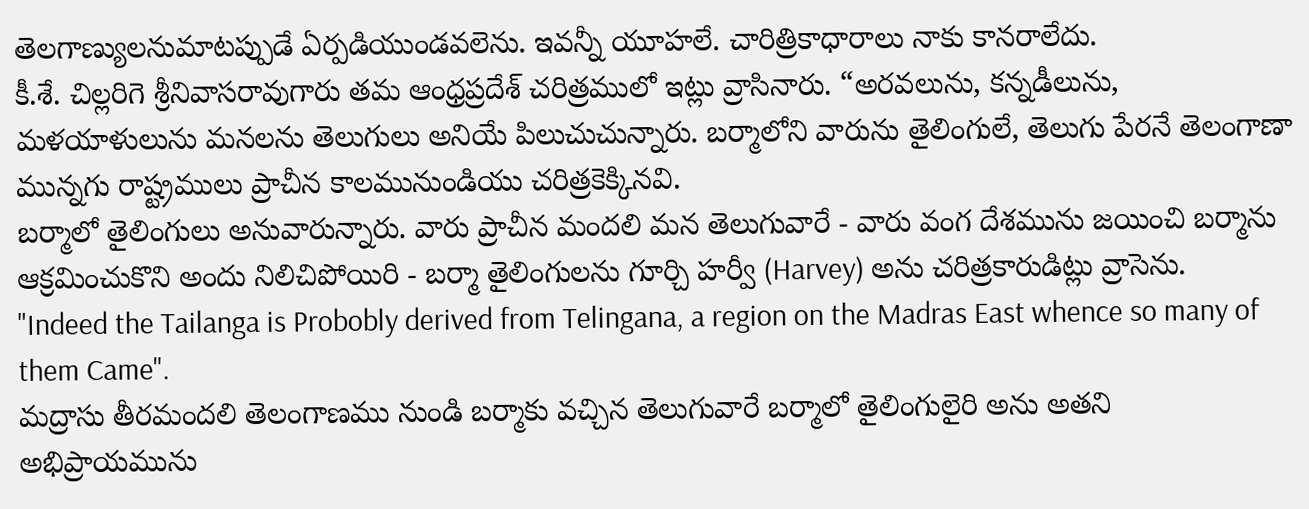తెలగాణ్యులనుమాటప్పుడే ఏర్పడియుండవలెను. ఇవన్నీ యూహలే. చారిత్రికాధారాలు నాకు కానరాలేదు.
కీ.శే. చిల్లరిగె శ్రీనివాసరావుగారు తమ ఆంధ్రప్రదేశ్ చరిత్రములో ఇట్లు వ్రాసినారు. “అరవలును, కన్నడీలును, మళయాళులును మనలను తెలుగులు అనియే పిలుచుచున్నారు. బర్మాలోని వారును తైలింగులే, తెలుగు పేరనే తెలంగాణా మున్నగు రాష్ట్రములు ప్రాచీన కాలమునుండియు చరిత్రకెక్కినవి.
బర్మాలో తైలింగులు అనువారున్నారు. వారు ప్రాచీన మందలి మన తెలుగువారే - వారు వంగ దేశమును జయించి బర్మాను ఆక్రమించుకొని అందు నిలిచిపోయిరి - బర్మా తైలింగులను గూర్చి హర్వీ (Harvey) అను చరిత్రకారుడిట్లు వ్రాసెను.
"Indeed the Tailanga is Probobly derived from Telingana, a region on the Madras East whence so many of them Came".
మద్రాసు తీరమందలి తెలంగాణము నుండి బర్మాకు వచ్చిన తెలుగువారే బర్మాలో తైలింగులైరి అను అతని అభిప్రాయమును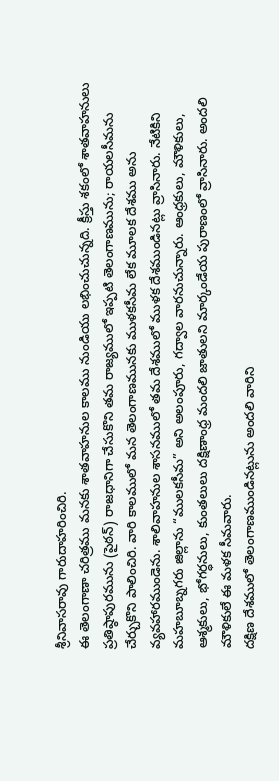శ్రీనివాసరావు గారుదాహరించిరి.
ఈ తెలంగాణా చరిత్రము మనకు శాతవాహనుల కాలము నుండియు లభించుచున్నది. క్రీస్తు శకంలో శాతవాహనులు ప్రతిష్ఠాపురమును (పైఠన్) రాజధానిగా చేసుకొని తమ రాజ్యములో ఇప్పటి తెలంగాణమును; రాయలసీమను చేర్చుకొని పాలించిరి. వారి కాలములో మన తెలంగాణమునకు ముళకసీమ లేక మూలక దేశము అను వ్యవహారముండెను. శాలివాహనుల శాసనములో తమ దేశములో ముళక దేశముండినట్లు వ్రాసినారు. నేటికిని మహబూబ్నగరు జిల్లాను “ములకసీమ” అని అలంపూరు, గద్వాల వారనుచున్నారు. ఆంధ్రకులు, మౌళికులు, ఆశ్మకులు, భోగర్ధనులు, కుంతలులు దక్షిణాంధ్ర మందలి జాతులని మార్కండేయ పురాణంలో వ్రాసినారు. అందలి మౌళికులే ఈ మళక సీమవారు.
దక్షిణ దేశములో తెలంగాణముండినట్లును అందలి వారిని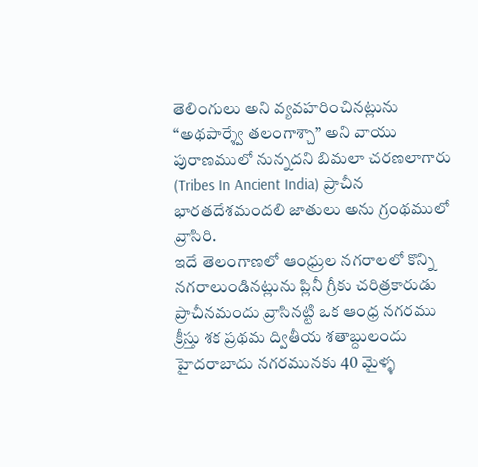తెలింగులు అని వ్యవహరించినట్లును “అథపార్శ్వే తలంగాశ్చా” అని వాయు పురాణములో నున్నదని బిమలా చరణలాగారు (Tribes In Ancient India) ప్రాచీన భారతదేశమందలి జాతులు అను గ్రంథములో వ్రాసిరి.
ఇదే తెలంగాణలో ఆంధ్రుల నగరాలలో కొన్ని నగరాలుండినట్లును ప్లినీ గ్రీకు చరిత్రకారుడు ప్రాచీనమందు వ్రాసినట్టి ఒక ఆంధ్ర నగరము క్రీస్తు శక ప్రథమ ద్వితీయ శతాబ్దులందు హైదరాబాదు నగరమునకు 40 మైళ్ళ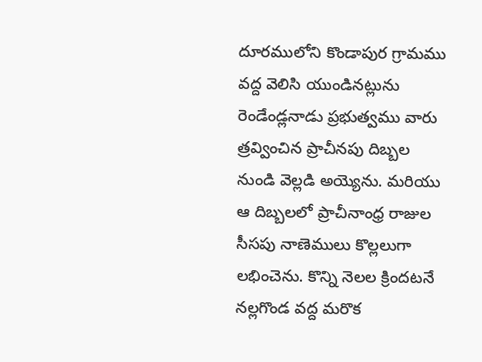దూరములోని కొండాపుర గ్రామము వద్ద వెలిసి యుండినట్లును రెండేండ్లనాడు ప్రభుత్వము వారు త్రవ్వించిన ప్రాచీనపు దిబ్బల నుండి వెల్లడి అయ్యెను. మరియు ఆ దిబ్బలలో ప్రాచీనాంధ్ర రాజుల సీసపు నాణెములు కొల్లలుగా లభించెను. కొన్ని నెలల క్రిందటనే నల్లగొండ వద్ద మరొక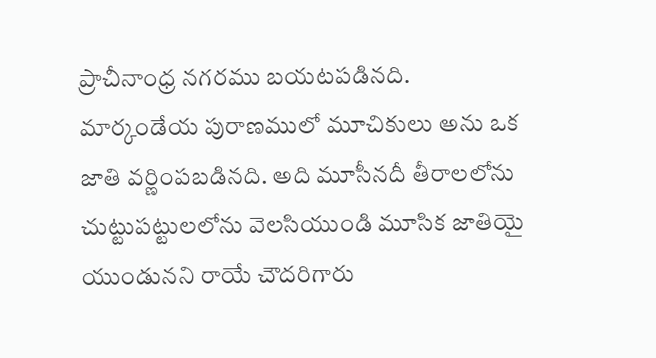ప్రాచీనాంధ్ర నగరము బయటపడినది.
మార్కండేయ పురాణములో మూచికులు అను ఒక జాతి వర్ణింపబడినది. అది మూసీనదీ తీరాలలోను చుట్టుపట్టులలోను వెలసియుండి మూసిక జాతియై యుండునని రాయే చౌదరిగారు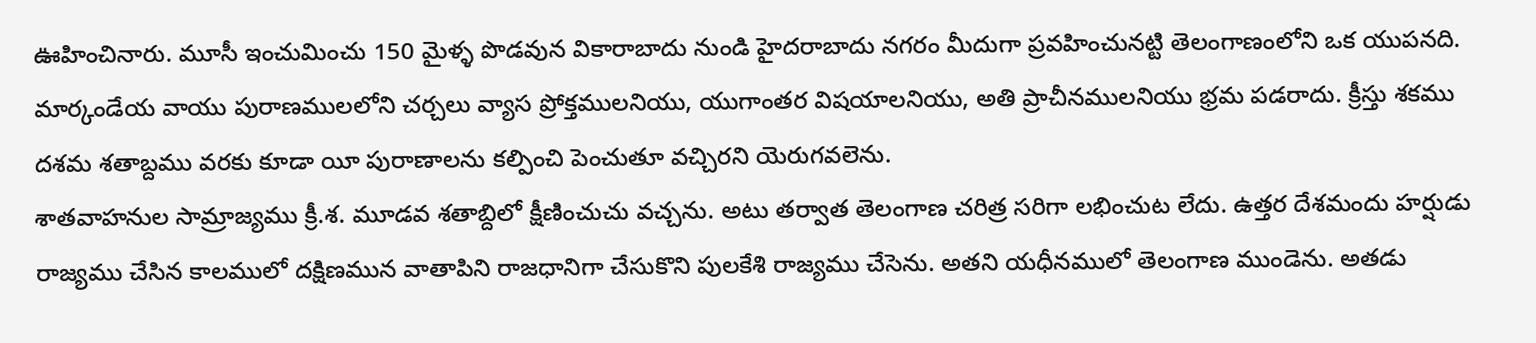ఊహించినారు. మూసీ ఇంచుమించు 150 మైళ్ళ పొడవున వికారాబాదు నుండి హైదరాబాదు నగరం మీదుగా ప్రవహించునట్టి తెలంగాణంలోని ఒక యుపనది. మార్కండేయ వాయు పురాణములలోని చర్చలు వ్యాస ప్రోక్తములనియు, యుగాంతర విషయాలనియు, అతి ప్రాచీనములనియు భ్రమ పడరాదు. క్రీస్తు శకము దశమ శతాబ్దము వరకు కూడా యీ పురాణాలను కల్పించి పెంచుతూ వచ్చిరని యెరుగవలెను.
శాతవాహనుల సామ్రాజ్యము క్రీ.శ. మూడవ శతాబ్దిలో క్షీణించుచు వచ్చను. అటు తర్వాత తెలంగాణ చరిత్ర సరిగా లభించుట లేదు. ఉత్తర దేశమందు హర్షుడు రాజ్యము చేసిన కాలములో దక్షిణమున వాతాపిని రాజధానిగా చేసుకొని పులకేశి రాజ్యము చేసెను. అతని యధీనములో తెలంగాణ ముండెను. అతడు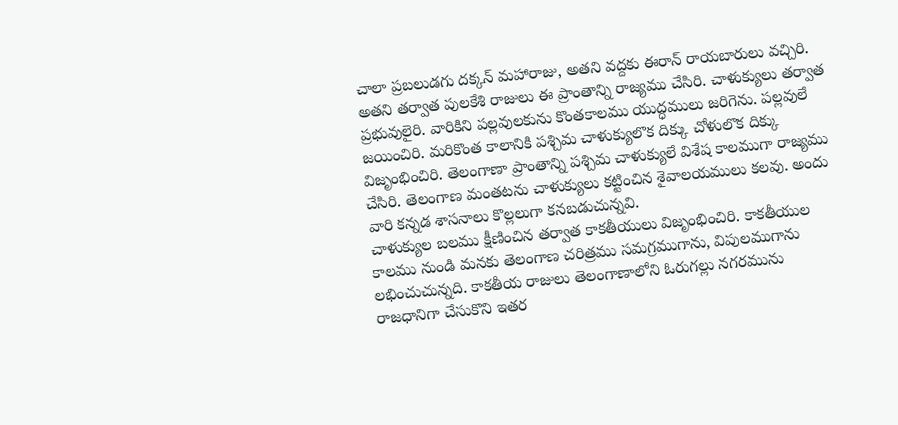చాలా ప్రబలుడగు దక్కన్ మహారాజు, అతని వద్దకు ఈరాన్ రాయబారులు వచ్చిరి. అతని తర్వాత పులకేశి రాజులు ఈ ప్రాంతాన్ని రాజ్యము చేసిరి. చాళుక్యులు తర్వాత ప్రభువులైరి. వారికిని పల్లవులకును కొంతకాలము యుద్ధములు జరిగెను. పల్లవులే జయించిరి. మరికొంత కాలానికి పశ్చిమ చాళుక్యులొక దిక్కు చోళులొక దిక్కు విజృంభించిరి. తెలంగాణా ప్రాంతాన్ని పశ్చిమ చాళుక్యులే విశేష కాలముగా రాజ్యము చేసిరి. తెలంగాణ మంతటను చాళుక్యులు కట్టించిన శైవాలయములు కలవు. అందు వారి కన్నడ శాసనాలు కొల్లలుగా కనబడుచున్నవి.
చాళుక్యుల బలము క్షీణించిన తర్వాత కాకతీయులు విజృంభించిరి. కాకతీయుల కాలము నుండి మనకు తెలంగాణ చరిత్రము సమగ్రముగాను, విపులముగాను లభించుచున్నది. కాకతీయ రాజులు తెలంగాణాలోని ఓరుగల్లు నగరమును రాజధానిగా చేసుకొని ఇతర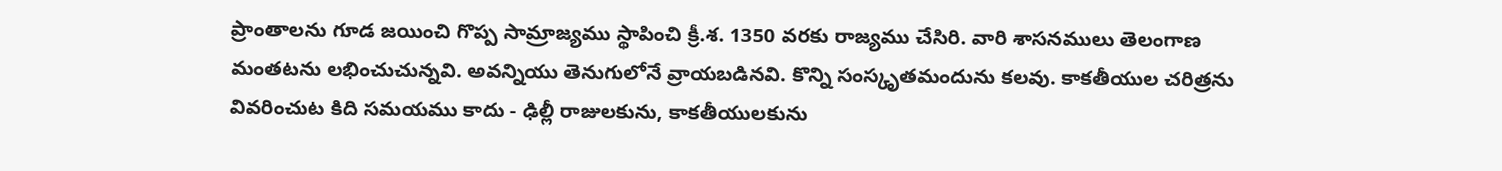ప్రాంతాలను గూడ జయించి గొప్ప సామ్రాజ్యము స్థాపించి క్రీ.శ. 1350 వరకు రాజ్యము చేసిరి. వారి శాసనములు తెలంగాణ మంతటను లభించుచున్నవి. అవన్నియు తెనుగులోనే వ్రాయబడినవి. కొన్ని సంస్కృతమందును కలవు. కాకతీయుల చరిత్రను వివరించుట కిది సమయము కాదు - ఢిల్లీ రాజులకును, కాకతీయులకును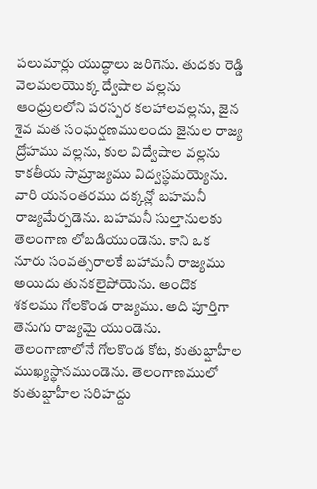పలుమార్లు యుద్ధాలు జరిగెను. తుదకు రెడ్డి వెలమలయొక్క ద్వేషాల వల్లను ఆంధ్రులలోని పరస్పర కలహాలవల్లను, జైన శైవ మత సంఘర్షణములందు జైనుల రాజ్య ద్రోహము వల్లను, కుల విద్వేషాల వల్లను కాకతీయ సామ్రాజ్యము విద్వస్థమయ్యెను.
వారి యనంతరము దక్కన్లో బహమనీ రాజ్యమేర్పడెను. బహమనీ సుల్తానులకు తెలంగాణ లోబడియుండెను. కాని ఒక నూరు సంవత్సరాలకే బహామనీ రాజ్యము అయిదు తునకలైపోయెను. అందొక శకలము గోలకొండ రాజ్యము. అది పూర్తిగా తెనుగు రాజ్యమై యుండెను. తెలంగాణాలోనే గోలకొండ కోట, కుతుబ్షాహీల ముఖ్యస్థానముండెను. తెలంగాణములో కుతుబ్షాహీల సరిహద్దు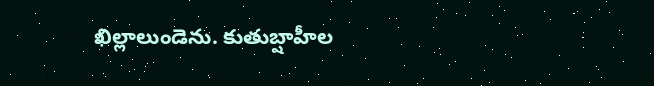ఖిల్లాలుండెను. కుతుబ్షాహీల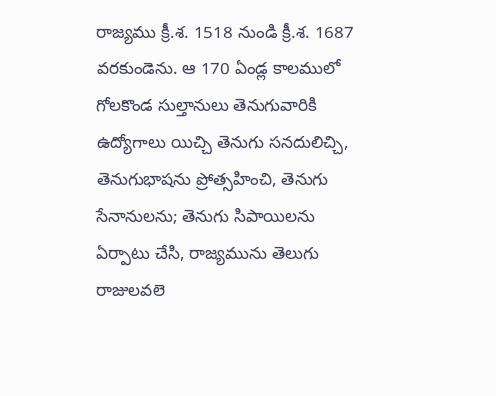రాజ్యము క్రీ.శ. 1518 నుండి క్రీ.శ. 1687 వరకుండెను. ఆ 170 ఏండ్ల కాలములో గోలకొండ సుల్తానులు తెనుగువారికి ఉద్యోగాలు యిచ్చి తెనుగు సనదులిచ్చి, తెనుగుభాషను ప్రోత్సహించి, తెనుగు సేనానులను; తెనుగు సిపాయిలను ఏర్పాటు చేసి, రాజ్యమును తెలుగు రాజులవలె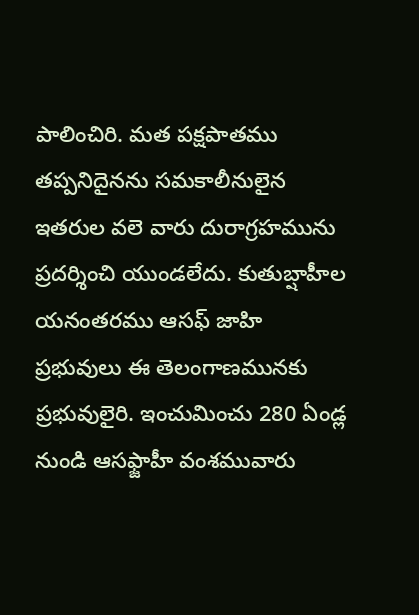పాలించిరి. మత పక్షపాతము తప్పనిదైనను సమకాలీనులైన ఇతరుల వలె వారు దురాగ్రహమును ప్రదర్శించి యుండలేదు. కుతుబ్షాహీల యనంతరము ఆసఫ్ జాహి ప్రభువులు ఈ తెలంగాణమునకు ప్రభువులైరి. ఇంచుమించు 280 ఏండ్ల నుండి ఆసఫ్జాహీ వంశమువారు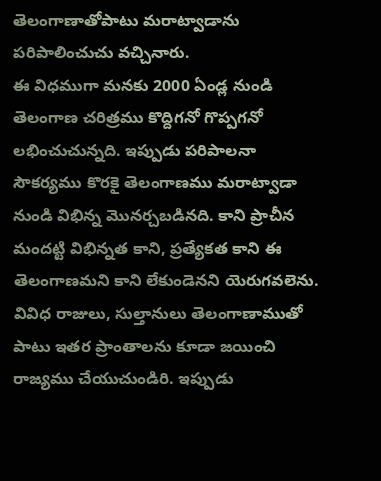తెలంగాణాతోపాటు మరాట్వాడాను పరిపాలించుచు వచ్చినారు.
ఈ విధముగా మనకు 2000 ఏండ్ల నుండి తెలంగాణ చరిత్రము కొద్దిగనో గొప్పగనో లభించుచున్నది. ఇప్పుడు పరిపాలనా సౌకర్యము కొరకై తెలంగాణము మరాట్వాడా నుండి విభిన్న మొనర్చబడినది. కాని ప్రాచీన మందట్టి విభిన్నత కాని, ప్రత్యేకత కాని ఈ తెలంగాణమని కాని లేకుండెనని యెరుగవలెను. వివిధ రాజులు, సుల్తానులు తెలంగాణాముతో పాటు ఇతర ప్రాంతాలను కూడా జయించి రాజ్యము చేయుచుండిరి. ఇప్పుడు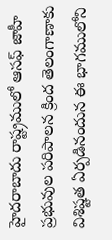హైదరాబాదు రాష్ట్రములో ఆసఫ్ జాహీ ప్రభువుల పరిపాలన క్రింద తెలంగాణాకు విశిష్టత ఏర్పడినందున ఈ భాగములోని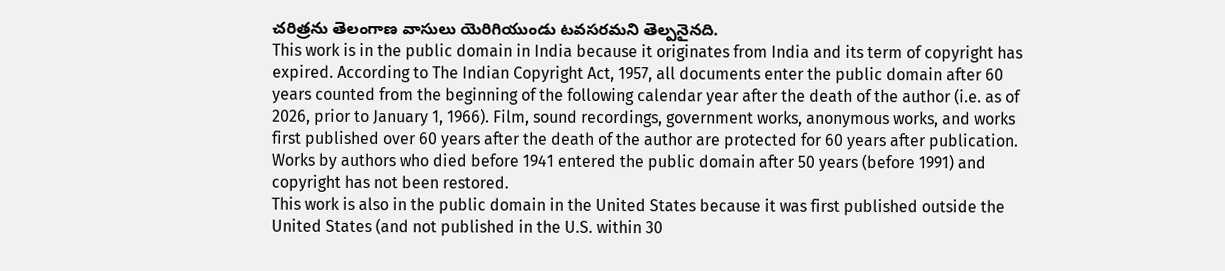చరిత్రను తెలంగాణ వాసులు యెరిగియుండు టవసరమని తెల్పనైనది.
This work is in the public domain in India because it originates from India and its term of copyright has expired. According to The Indian Copyright Act, 1957, all documents enter the public domain after 60 years counted from the beginning of the following calendar year after the death of the author (i.e. as of 2026, prior to January 1, 1966). Film, sound recordings, government works, anonymous works, and works first published over 60 years after the death of the author are protected for 60 years after publication.
Works by authors who died before 1941 entered the public domain after 50 years (before 1991) and copyright has not been restored.
This work is also in the public domain in the United States because it was first published outside the United States (and not published in the U.S. within 30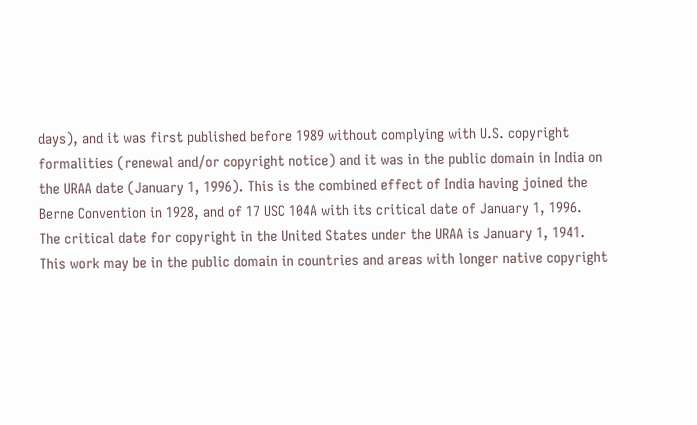days), and it was first published before 1989 without complying with U.S. copyright formalities (renewal and/or copyright notice) and it was in the public domain in India on the URAA date (January 1, 1996). This is the combined effect of India having joined the Berne Convention in 1928, and of 17 USC 104A with its critical date of January 1, 1996.
The critical date for copyright in the United States under the URAA is January 1, 1941.
This work may be in the public domain in countries and areas with longer native copyright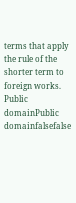terms that apply the rule of the shorter term to foreign works.
Public domainPublic domainfalsefalse